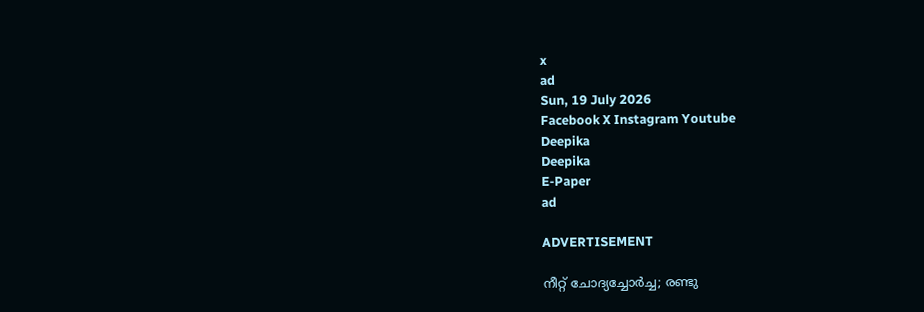x
ad
Sun, 19 July 2026
Facebook X Instagram Youtube
Deepika
Deepika
E-Paper
ad

ADVERTISEMENT

നീറ്റ് ചോദ്യച്ചോർച്ച; രണ്ടു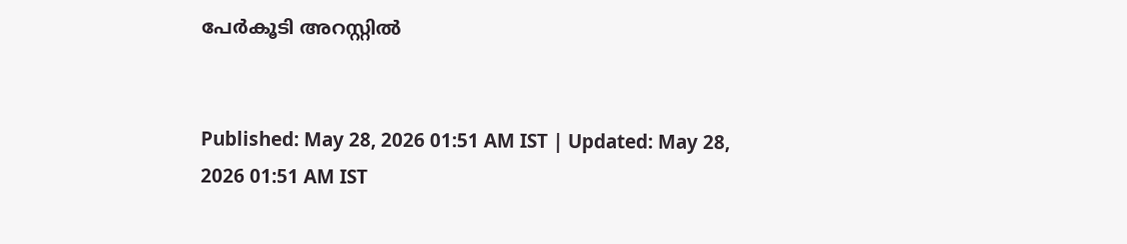പേർകൂടി അറസ്റ്റിൽ


Published: May 28, 2026 01:51 AM IST | Updated: May 28, 2026 01:51 AM IST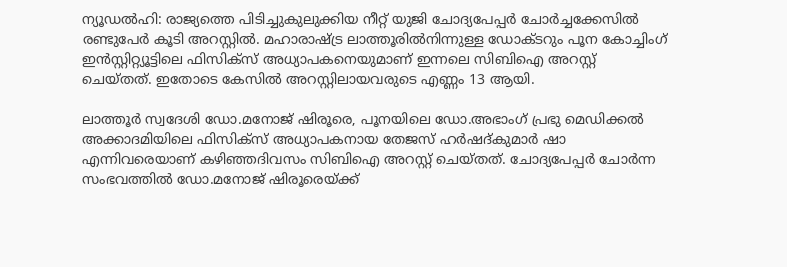ന്യൂഡൽഹി: രാജ്യത്തെ പിടിച്ചുകുലുക്കിയ നീറ്റ് യുജി ചോദ്യപേപ്പർ ചോർച്ചക്കേസിൽ രണ്ടുപേർ കൂടി അറസ്റ്റിൽ. മഹാരാഷ്‌ട്ര ലാത്തൂരിൽനിന്നുള്ള ഡോക്ടറും പൂന കോച്ചിംഗ് ഇൻസ്റ്റിറ്റ്യൂട്ടിലെ ഫിസിക്‌സ് അധ്യാപകനെയുമാണ് ഇന്നലെ സിബിഐ അറസ്റ്റ് ചെയ്തത്. ഇതോടെ കേസിൽ അറസ്റ്റിലായവരുടെ എണ്ണം 13 ആയി.

ലാത്തൂർ സ്വദേശി ഡോ.മനോജ് ഷിരൂരെ, പൂനയിലെ ഡോ.അഭാംഗ് പ്രഭു മെഡിക്കൽ അക്കാദമിയിലെ ഫിസിക്‌സ് അധ്യാപകനായ തേജസ് ഹർഷദ്കുമാർ ഷാ എന്നിവരെയാണ് കഴിഞ്ഞദിവസം സിബിഐ അറസ്റ്റ് ചെയ്തത്. ചോദ്യപേപ്പർ ചോർന്ന സംഭവത്തിൽ ഡോ.മനോജ് ഷിരൂരെയ്ക്ക്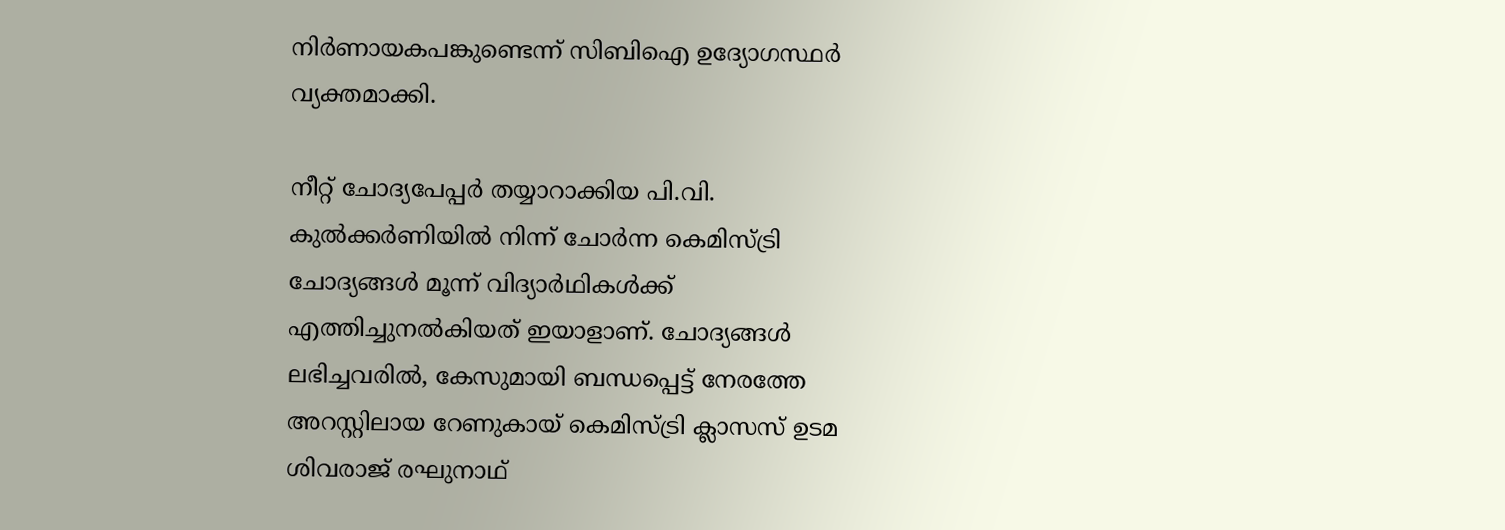നിർണായകപങ്കുണ്ടെന്ന് സിബിഐ ഉദ്യോഗസ്ഥർ വ്യക്തമാക്കി.

നീറ്റ് ചോദ്യപേപ്പർ തയ്യാറാക്കിയ പി.വി. കുൽക്കർണിയിൽ നിന്ന് ചോർന്ന കെമിസ്ട്രി ചോദ്യങ്ങൾ മൂന്ന് വിദ്യാർഥികൾക്ക് എത്തിച്ചുനൽകിയത് ഇയാളാണ്. ചോദ്യങ്ങൾ ലഭിച്ചവരിൽ, കേസുമായി ബന്ധപ്പെട്ട് നേരത്തേ അറസ്റ്റിലായ റേണുകായ് കെമിസ്ട്രി ക്ലാസസ് ഉടമ ശിവരാജ് രഘുനാഥ്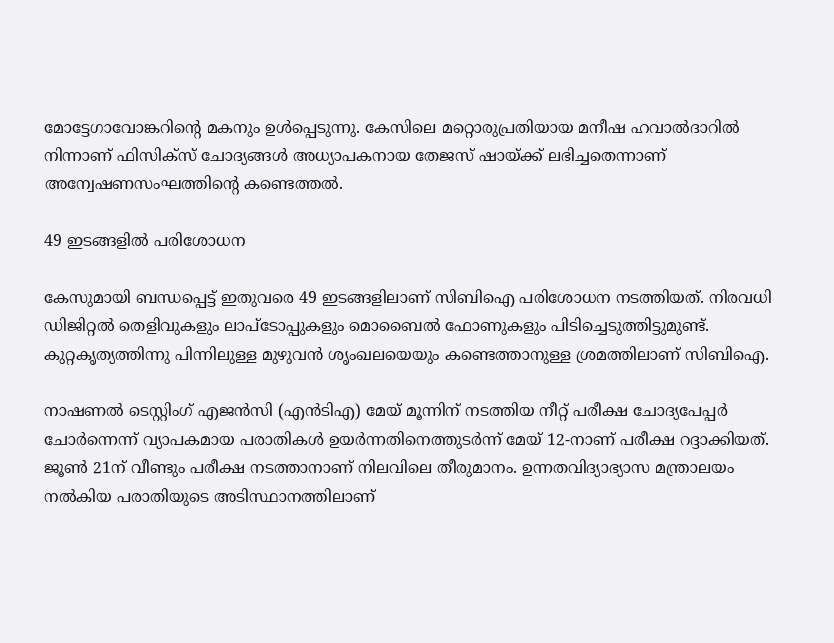മോട്ടേഗാവോങ്കറിന്‍റെ മകനും ഉൾപ്പെടുന്നു. കേസിലെ മറ്റൊരുപ്രതിയായ മനീഷ ഹവാൽദാറിൽ നിന്നാണ് ഫിസിക്‌സ് ചോദ്യങ്ങൾ അധ്യാപകനായ തേജസ് ഷായ്ക്ക് ലഭിച്ചതെന്നാണ് അന്വേഷണസംഘത്തിന്‍റെ കണ്ടെത്തൽ.

49 ഇടങ്ങളിൽ പരിശോധന

കേസുമായി ബന്ധപ്പെട്ട് ഇതുവരെ 49 ഇടങ്ങളിലാണ് സിബിഐ പരിശോധന നടത്തിയത്. നിരവധി ഡിജിറ്റൽ തെളിവുകളും ലാപ്‌ടോപ്പുകളും മൊബൈൽ ഫോണുകളും പിടിച്ചെടുത്തിട്ടുമുണ്ട്. കുറ്റകൃത്യത്തിന്നു പിന്നിലുള്ള മുഴുവൻ ശൃംഖലയെയും കണ്ടെത്താനുള്ള ശ്രമത്തിലാണ് സിബിഐ.

നാഷണൽ ടെസ്റ്റിംഗ് എജൻസി (എൻടിഎ) മേയ് മൂന്നിന് നടത്തിയ നീറ്റ് പരീക്ഷ ചോദ്യപേപ്പർ ചോർന്നെന്ന് വ്യാപകമായ പരാതികൾ ഉയർന്നതിനെത്തുടർന്ന് മേയ് 12-നാണ് പരീക്ഷ റദ്ദാക്കിയത്. ജൂൺ 21ന് വീണ്ടും പരീക്ഷ നടത്താനാണ് നിലവിലെ തീരുമാനം. ഉന്നതവിദ്യാഭ്യാസ മന്ത്രാലയം നൽകിയ പരാതിയുടെ അടിസ്ഥാനത്തിലാണ്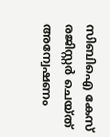സിബിഐ കേസ് രജിസ്റ്റർ ചെയ്ത് അന്വേഷണം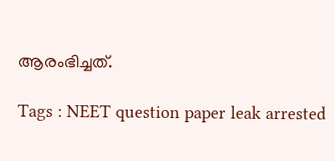ആരംഭിച്ചത്.

Tags : NEET question paper leak arrested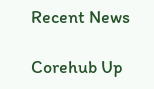Recent News

Corehub Up